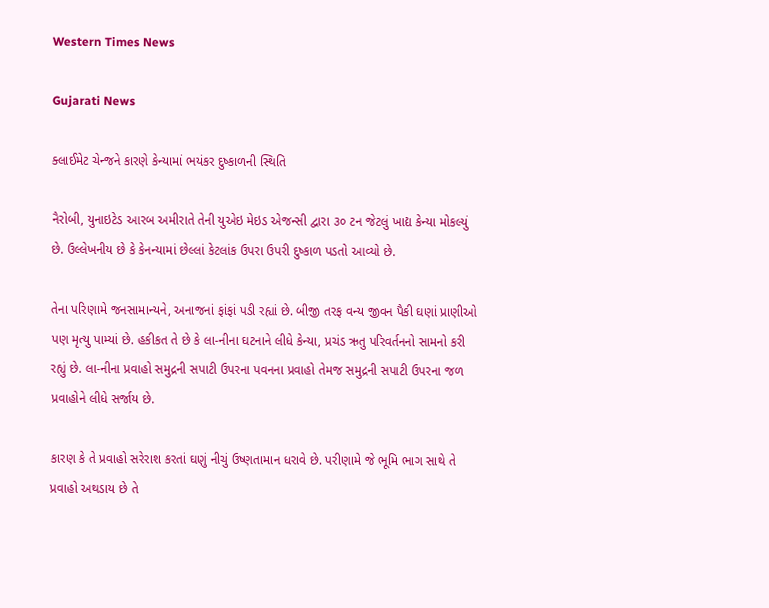Western Times News

Gujarati News

ક્લાઈમેટ ચેન્જને કારણે કેન્યામાં ભયંકર દુષ્કાળની સ્થિતિ

નૈરોબી, યુનાઇટેડ આરબ અમીરાતે તેની યુએઇ મેઇડ એજન્સી દ્વારા ૩૦ ટન જેટલું ખાદ્ય કેન્યા મોકલ્યું છે. ઉલ્લેખનીય છે કે કેનન્યામાં છેલ્લાં કેટલાંક ઉપરા ઉપરી દુષ્કાળ પડતો આવ્યો છે.

તેના પરિણામે જનસામાન્યને, અનાજનાં ફાંફાં પડી રહ્યાં છે. બીજી તરફ વન્ય જીવન પૈકી ઘણાં પ્રાણીઓ પણ મૃત્યુ પામ્યાં છે. હકીકત તે છે કે લા-નીના ઘટનાને લીધે કેન્યા, પ્રચંડ ઋતુ પરિવર્તનનો સામનો કરી રહ્યું છે. લા-નીના પ્રવાહો સમુદ્રની સપાટી ઉપરના પવનના પ્રવાહો તેમજ સમુદ્રની સપાટી ઉપરના જળ પ્રવાહોને લીધે સર્જાય છે.

કારણ કે તે પ્રવાહો સરેરાશ કરતાં ઘણું નીચું ઉષ્ણતામાન ધરાવે છે. પરીણામે જે ભૂમિ ભાગ સાથે તે પ્રવાહો અથડાય છે તે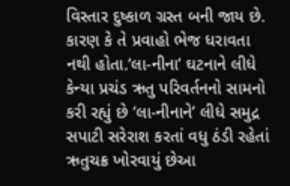વિસ્તાર દુષ્કાળ ગ્રસ્ત બની જાય છે. કારણ કે તે પ્રવાહો ભેજ ધરાવતા નથી હોતા.‘લા-નીના’ ઘટનાને લીધે કેન્યા પ્રચંડ ઋતુ પરિવર્તનનો સામનો કરી રહ્યું છે ‘લા-નીનાને’ લીધે સમુદ્ર સપાટી સરેરાશ કરતાં વધુ ઠંડી રહેતાં ઋતુચક્ર ખોરવાયું છેઆ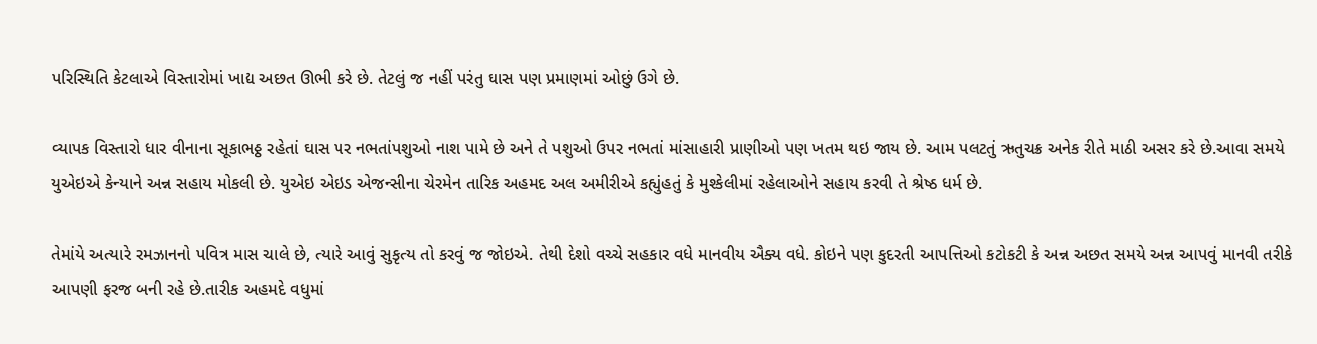પરિસ્થિતિ કેટલાએ વિસ્તારોમાં ખાદ્ય અછત ઊભી કરે છે. તેટલું જ નહીં પરંતુ ઘાસ પણ પ્રમાણમાં ઓછું ઉગે છે.

વ્યાપક વિસ્તારો ધાર વીનાના સૂકાભઠ્ઠ રહેતાં ઘાસ પર નભતાંપશુઓ નાશ પામે છે અને તે પશુઓ ઉપર નભતાં માંસાહારી પ્રાણીઓ પણ ખતમ થઇ જાય છે. આમ પલટતું ઋતુચક્ર અનેક રીતે માઠી અસર કરે છે.આવા સમયે યુએઇએ કેન્યાને અન્ન સહાય મોકલી છે. યુએઇ એઇડ એજન્સીના ચેરમેન તારિક અહમદ અલ અમીરીએ કહ્યુંહતું કે મુશ્કેલીમાં રહેલાઓને સહાય કરવી તે શ્રેષ્ઠ ધર્મ છે.

તેમાંયે અત્યારે રમઝાનનો પવિત્ર માસ ચાલે છે, ત્યારે આવું સુકૃત્ય તો કરવું જ જોઇએ. તેથી દેશો વચ્ચે સહકાર વધે માનવીય ઐક્ય વધે. કોઇને પણ કુદરતી આપત્તિઓ કટોકટી કે અન્ન અછત સમયે અન્ન આપવું માનવી તરીકે આપણી ફરજ બની રહે છે.તારીક અહમદે વધુમાં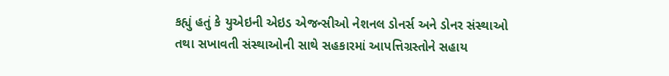કહ્યું હતું કે યુએઇની એઇડ એજન્સીઓ નેશનલ ડોનર્સ અને ડોનર સંસ્થાઓ તથા સખાવતી સંસ્થાઓની સાથે સહકારમાં આપત્તિગ્રસ્તોને સહાય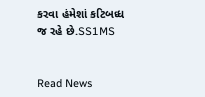કરવા હંમેશાં કટિબધ્ધ જ રહે છે.SS1MS


Read News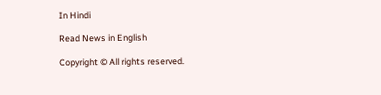In Hindi

Read News in English

Copyright © All rights reserved.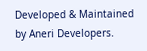Developed & Maintained by Aneri Developers.